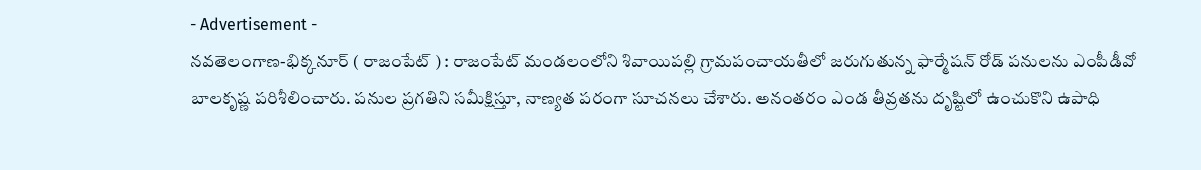- Advertisement -
నవతెలంగాణ-భిక్కనూర్ ( రాజంపేట్ ) : రాజంపేట్ మండలంలోని శివాయిపల్లి గ్రామపంచాయతీలో జరుగుతున్న ఫార్మేషన్ రోడ్ పనులను ఎంపీడీవో బాలకృష్ణ పరిశీలించారు. పనుల ప్రగతిని సమీక్షిస్తూ, నాణ్యత పరంగా సూచనలు చేశారు. అనంతరం ఎండ తీవ్రతను దృష్టిలో ఉంచుకొని ఉపాధి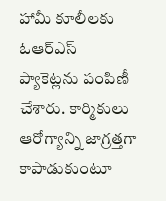హామీ కూలీలకు ఓఆర్ఎస్ ప్యాకెట్లను పంపిణీ చేశారు. కార్మికులు ఆరోగ్యాన్ని జాగ్రత్తగా కాపాడుకుంటూ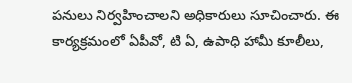పనులు నిర్వహించాలని అధికారులు సూచించారు. ఈ కార్యక్రమంలో ఏపీవో, టి ఏ, ఉపాధి హామీ కూలీలు,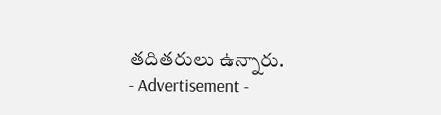తదితరులు ఉన్నారు.
- Advertisement -